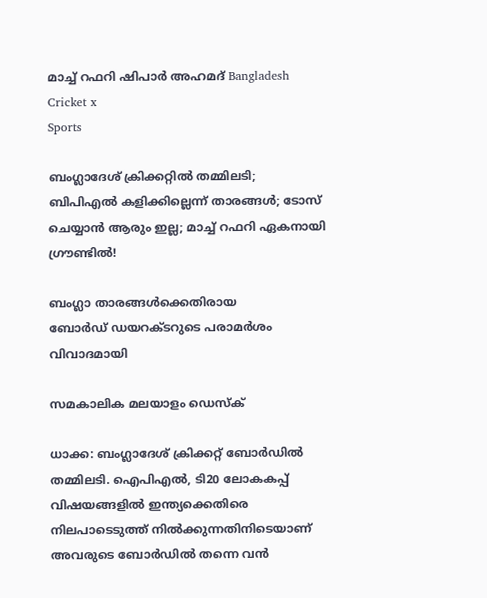മാച്ച് റഫറി ഷിപാർ അഹമദ് Bangladesh Cricket x
Sports

ബംഗ്ലാദേശ് ക്രിക്കറ്റിൽ തമ്മിലടി; ബിപിഎൽ കളിക്കില്ലെന്ന് താരങ്ങൾ; ടോസ് ചെയ്യാൻ ആരും ഇല്ല; മാച്ച് റഫറി ഏകനായി ഗ്രൗണ്ടിൽ!

ബംഗ്ലാ താരങ്ങൾക്കെതിരായ ബോർഡ് ‍ഡയറക്ടറുടെ പരാമർശം വിവാദമായി

സമകാലിക മലയാളം ഡെസ്ക്

ധാക്ക: ബംഗ്ലാദേശ് ക്രിക്കറ്റ് ബോർഡിൽ തമ്മിലടി. ഐപിഎൽ, ടി20 ലോകകപ്പ് വിഷയങ്ങളിൽ ഇന്ത്യക്കെതിരെ നിലപാടെടുത്ത് നിൽക്കുന്നതിനിടെയാണ് അവരുടെ ബോർഡിൽ തന്നെ വൻ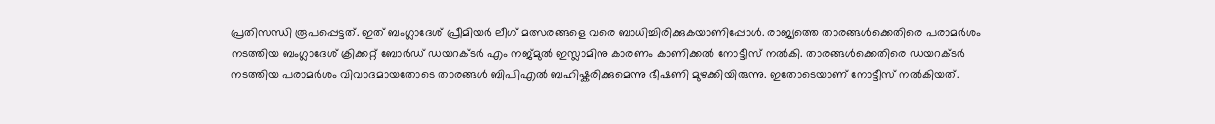പ്രതിസന്ധി രൂപപ്പെട്ടത്. ഇത് ബംഗ്ലാദേശ് പ്രീമിയർ ലീഗ് മത്സരങ്ങളെ വരെ ബാധിച്ചിരിക്കുകയാണിപ്പോൾ. രാജ്യത്തെ താരങ്ങൾക്കെതിരെ പരാമർശം നടത്തിയ ബംഗ്ലാദേശ് ക്രിക്കറ്റ് ബോർഡ് ഡയറക്ടർ എം നജ്മുൽ ഇസ്ലാമിനു കാരണം കാണിക്കൽ നോട്ടീസ് നൽകി. താരങ്ങൾക്കെതിരെ ഡയറക്ടർ നടത്തിയ പരാമർശം വിവാദമായതോടെ താരങ്ങൾ ബിപിഎൽ ബഹിഷ്കരിക്കുമെന്നു ഭീഷണി മുഴക്കിയിരുന്നു. ഇതോടെയാണ് നോട്ടീസ് നൽകിയത്.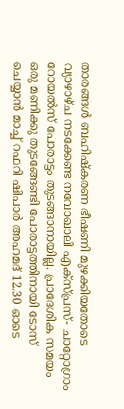താരങ്ങൾ ബഹിഷ്കരണ ഭീഷണി മുഴക്കിയതോടെ വ്യാഴാഴ്ച നടക്കേണ്ട നവോഖാലി എക്സ്പ്രസ്- ചാറ്റോഗ്രാം റോയൽസ് പോരാട്ടം തുടങ്ങാനായില്ല. പ്രാദേശിക സമയം ഒരു മണിക്കു തുടങ്ങേണ്ടി പോരാട്ടത്തിനായി ടോസ് ചെയ്യാൻ മാച്ച് റഫറി ഷിപാർ അഹമദ് 12.30 ഓടെ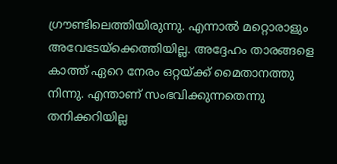ഗ്രൗണ്ടിലെത്തിയിരുന്നു. എന്നാൽ മറ്റൊരാളും അവേടേയ്ക്കെത്തിയില്ല. അദ്ദേഹം താരങ്ങളെ കാത്ത് ഏറെ നേരം ഒറ്റയ്ക്ക് മൈതാനത്തു നിന്നു. എന്താണ് സംഭവിക്കുന്നതെന്നു തനിക്കറിയില്ല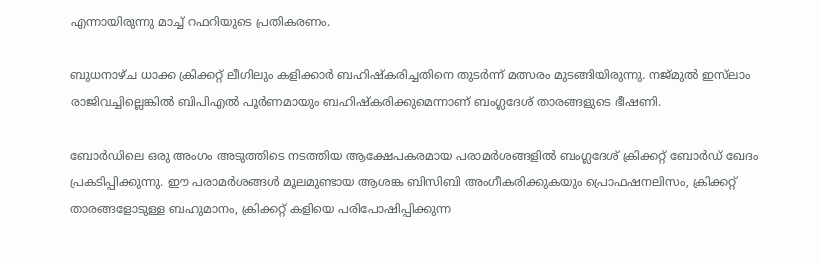എന്നായിരുന്നു മാച്ച് റഫറിയുടെ പ്രതികരണം.

ബുധനാഴ്ച ധാക്ക ക്രിക്കറ്റ് ലീഗിലും കളിക്കാര്‍ ബഹിഷ്കരിച്ചതിനെ തുടര്‍ന്ന് മത്സരം മുടങ്ങിയിരുന്നു. നജ്മുൽ ഇസ്‌ലാം രാജിവച്ചില്ലെങ്കിൽ ബിപിഎൽ പൂർണമായും ബഹിഷ്‌കരിക്കുമെന്നാണ് ബംഗ്ലദേശ് താരങ്ങളുടെ ഭീഷണി.

ബോർഡിലെ ഒരു അംഗം അടുത്തിടെ നടത്തിയ ആക്ഷേപകരമായ പരാമർശങ്ങളിൽ ബംഗ്ലദേശ് ക്രിക്കറ്റ് ബോർഡ് ഖേദം പ്രകടിപ്പിക്കുന്നു. ഈ പരാമർശങ്ങൾ മൂലമുണ്ടായ ആശങ്ക ബിസിബി അംഗീകരിക്കുകയും പ്രൊഫഷനലിസം, ക്രിക്കറ്റ് താരങ്ങളോടുള്ള ബഹുമാനം, ക്രിക്കറ്റ് കളിയെ പരിപോഷിപ്പിക്കുന്ന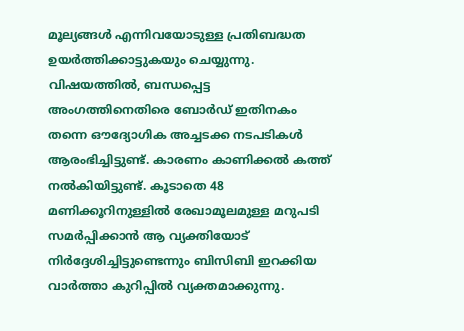മൂല്യങ്ങൾ എന്നിവയോടുള്ള പ്രതിബദ്ധത ഉയർത്തിക്കാട്ടുകയും ചെയ്യുന്നു. വിഷയത്തിൽ, ബന്ധപ്പെട്ട അംഗത്തിനെതിരെ ബോർഡ് ഇതിനകം തന്നെ ഔദ്യോഗിക അച്ചടക്ക നടപടികൾ ആരംഭിച്ചിട്ടുണ്ട്. കാരണം കാണിക്കൽ കത്ത് നൽകിയിട്ടുണ്ട്. കൂടാതെ 48 മണിക്കൂറിനുള്ളിൽ രേഖാമൂലമുള്ള മറുപടി സമർപ്പിക്കാൻ ആ വ്യക്തിയോട് നിർദ്ദേശിച്ചിട്ടുണ്ടെന്നും ബിസിബി ഇറക്കിയ വാർത്താ കുറിപ്പിൽ വ്യക്തമാക്കുന്നു.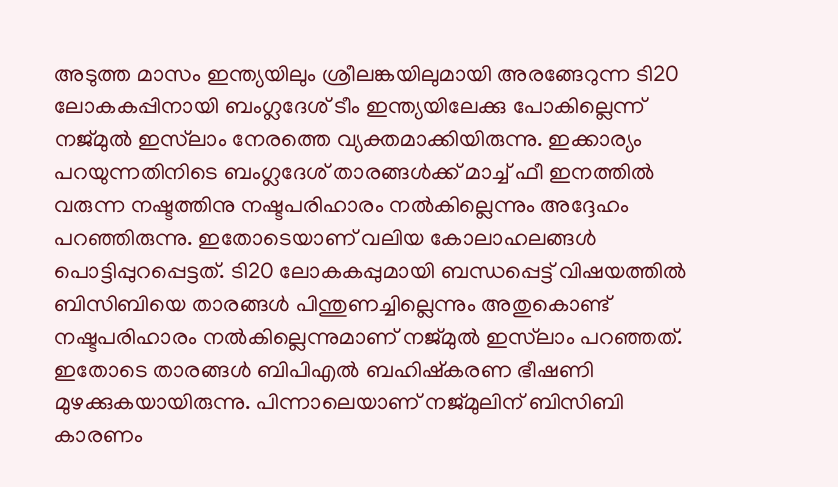അടുത്ത മാസം ഇന്ത്യയിലും ശ്രീലങ്കയിലുമായി അരങ്ങേറുന്ന ടി20 ലോകകപ്പിനായി ബംഗ്ലദേശ് ടീം ഇന്ത്യയിലേക്കു പോകില്ലെന്ന് നജ്മുൽ ഇസ്‌ലാം നേരത്തെ വ്യക്തമാക്കിയിരുന്നു. ഇക്കാര്യം പറയുന്നതിനിടെ ബംഗ്ലദേശ് താരങ്ങൾക്ക് മാച്ച് ഫീ ഇനത്തിൽ വരുന്ന നഷ്ടത്തിനു നഷ്ടപരിഹാരം നൽകില്ലെന്നും അദ്ദേഹം പറഞ്ഞിരുന്നു. ഇതോടെയാണ് വലിയ കോലാഹലങ്ങൾ പൊട്ടിപ്പുറപ്പെട്ടത്. ടി20 ലോകകപ്പുമായി ബന്ധപ്പെട്ട് വിഷയത്തിൽ ബിസിബിയെ താരങ്ങൾ പിന്തുണച്ചില്ലെന്നും അതുകൊണ്ട് നഷ്ടപരിഹാരം നൽകില്ലെന്നുമാണ് നജ്‌മുൽ ഇസ്‌ലാം പറഞ്ഞത്. ഇതോടെ താരങ്ങൾ ബിപിഎൽ ബഹിഷ്കരണ ഭീഷണി മുഴക്കുകയായിരുന്നു. പിന്നാലെയാണ് നജ്‌മുലിന് ബിസിബി കാരണം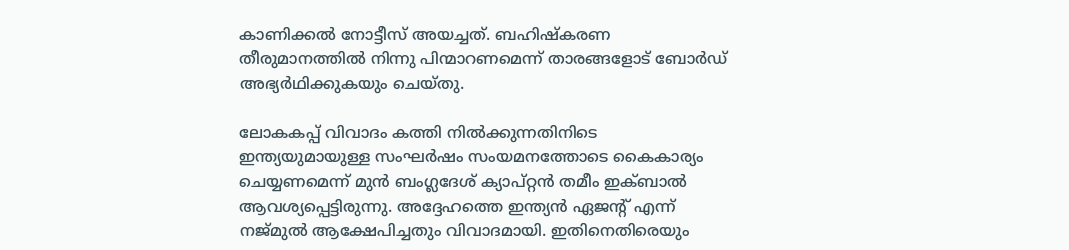കാണിക്കൽ നോട്ടീസ് അയച്ചത്. ബഹിഷ്കരണ തീരുമാനത്തിൽ നിന്നു പിന്മാറണമെന്ന് താരങ്ങളോട് ബോർഡ് അഭ്യർഥിക്കുകയും ചെയ്തു.

ലോകകപ്പ് വിവാദം കത്തി നിൽക്കുന്നതിനിടെ ഇന്ത്യയുമായുള്ള സംഘർഷം സംയമനത്തോടെ കൈകാര്യം ചെയ്യണമെന്ന് മുൻ ബംഗ്ലദേശ് ക്യാപ്റ്റൻ തമീം ഇക്ബാൽ ആവശ്യപ്പെട്ടിരുന്നു. അദ്ദേഹത്തെ ഇന്ത്യൻ ഏജന്റ് എന്ന് നജ്മുൽ ആക്ഷേപിച്ചതും വിവാദമായി. ഇതിനെതിരെയും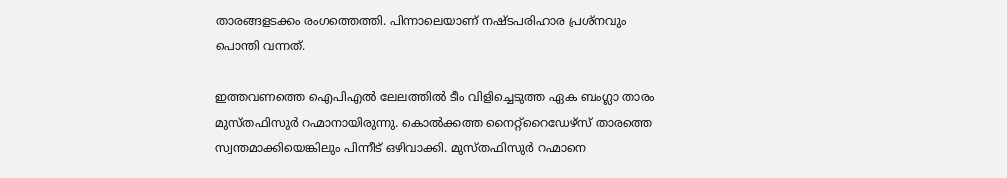താരങ്ങളടക്കം രംഗത്തെത്തി. പിന്നാലെയാണ് നഷ്ടപരിഹാര പ്രശ്നവും പൊന്തി വന്നത്.

ഇത്തവണത്തെ ഐപിഎൽ ലേലത്തിൽ ടീം വിളിച്ചെടുത്ത ഏക ബംഗ്ലാ താരം മുസ്തഫിസുർ റഹ്മാനായിരുന്നു. കൊൽക്കത്ത നൈറ്റ്റൈ‍ഡേഴ്സ് താരത്തെ സ്വന്തമാക്കിയെങ്കിലും പിന്നീട് ഒഴിവാക്കി. മുസ്തഫിസുർ റഹ്മാനെ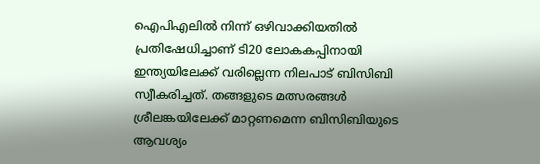ഐപിഎലിൽ നിന്ന് ഒഴിവാക്കിയതിൽ പ്രതിഷേധിച്ചാണ് ടി20 ലോകകപ്പിനായി ഇന്ത്യയിലേക്ക് വരില്ലെന്ന നിലപാട് ബിസിബി സ്വീകരിച്ചത്. തങ്ങളുടെ മത്സരങ്ങൾ ശ്രീലങ്കയിലേക്ക് മാറ്റണമെന്ന ബിസിബിയുടെ ആവശ്യം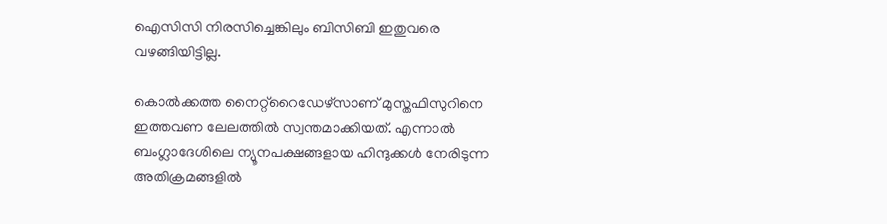ഐസിസി നിരസിച്ചെങ്കിലും ബിസിബി ഇതുവരെ വഴങ്ങിയിട്ടില്ല.

കൊൽക്കത്ത നൈറ്റ്റൈഡേഴ്സാണ് മുസ്തഫിസുറിനെ ഇത്തവണ ലേലത്തിൽ സ്വന്തമാക്കിയത്. എന്നാൽ ബംഗ്ലാദേശിലെ ന്യൂനപക്ഷങ്ങളായ ഹിന്ദുക്കൾ നേരിടുന്ന അതിക്രമങ്ങളിൽ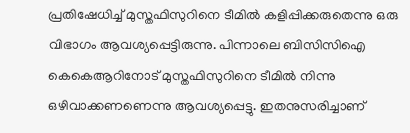പ്രതിഷേധിച്ച് മുസ്തഫിസുറിനെ ടീമിൽ കളിപ്പിക്കരുതെന്നു ഒരു വിഭാഗം ആവശ്യപ്പെട്ടിരുന്നു. പിന്നാലെ ബിസിസിഐ കെകെആറിനോട് മുസ്തഫിസുറിനെ ടീമിൽ നിന്നു ഒഴിവാക്കണണെന്നു ആവശ്യപ്പെട്ടു. ഇതനുസരിച്ചാണ്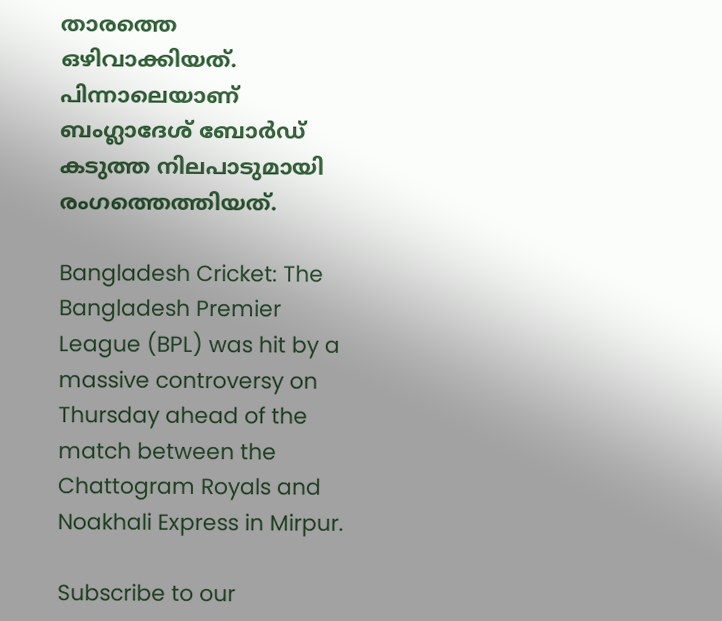താരത്തെ ഒഴിവാക്കിയത്. പിന്നാലെയാണ് ബംഗ്ലാദേശ് ബോർഡ് കടുത്ത നിലപാടുമായി രംഗത്തെത്തിയത്.

Bangladesh Cricket: The Bangladesh Premier League (BPL) was hit by a massive controversy on Thursday ahead of the match between the Chattogram Royals and Noakhali Express in Mirpur.

Subscribe to our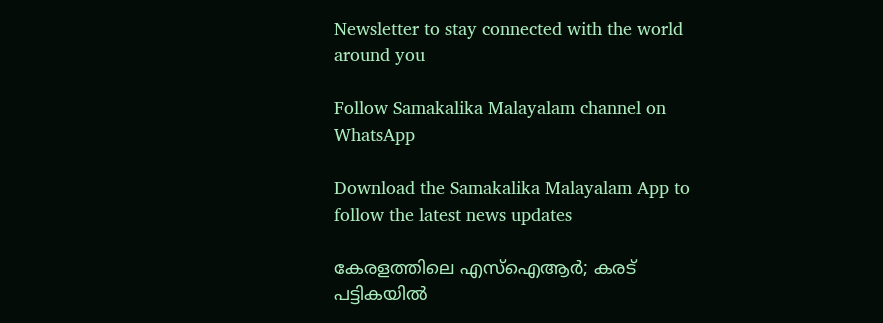Newsletter to stay connected with the world around you

Follow Samakalika Malayalam channel on WhatsApp

Download the Samakalika Malayalam App to follow the latest news updates

കേരളത്തിലെ എസ്‌ഐആര്‍; കരട് പട്ടികയില്‍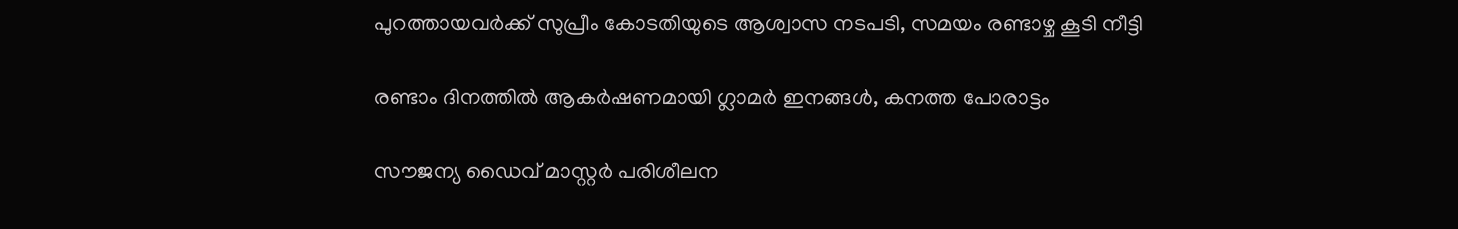പുറത്തായവര്‍ക്ക് സുപ്രീം കോടതിയുടെ ആശ്വാസ നടപടി, സമയം രണ്ടാഴ്ച കൂടി നീട്ടി

രണ്ടാം ദിനത്തില്‍ ആകര്‍ഷണമായി ഗ്ലാമര്‍ ഇനങ്ങള്‍, കനത്ത പോരാട്ടം

സൗജന്യ ഡൈവ് മാസ്റ്റർ പരിശീലന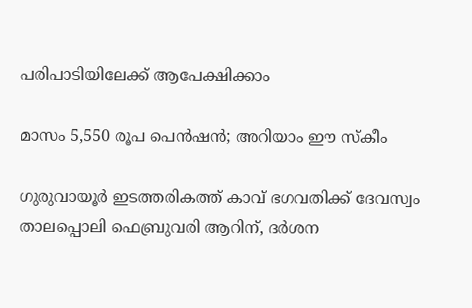പരിപാടിയിലേക്ക് ആപേക്ഷിക്കാം

മാസം 5,550 രൂപ പെന്‍ഷന്‍; അറിയാം ഈ സ്‌കീം

ഗുരുവായൂര്‍ ഇടത്തരികത്ത് കാവ് ഭഗവതിക്ക് ദേവസ്വം താലപ്പൊലി ഫെബ്രുവരി ആറിന്, ദര്‍ശന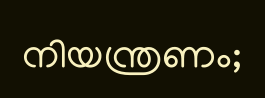നിയന്ത്രണം;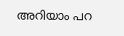അറിയാം പറ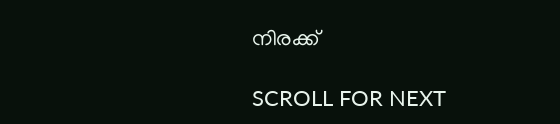നിരക്ക്

SCROLL FOR NEXT